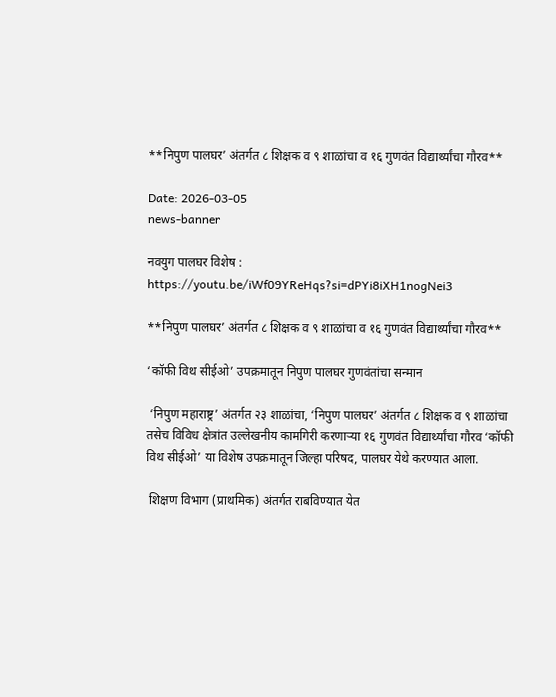**निपुण पालघर’ अंतर्गत ८ शिक्षक व ९ शाळांचा व १६ गुणवंत विद्यार्थ्यांचा गौरव**

Date: 2026-03-05
news-banner

नवयुग पालघर विशेष :
https://youtu.be/iWf09YReHqs?si=dPYi8iXH1nogNei3

**निपुण पालघर’ अंतर्गत ८ शिक्षक व ९ शाळांचा व १६ गुणवंत विद्यार्थ्यांचा गौरव**

‘कॉफी विथ सीईओ’ उपक्रमातून निपुण पालघर गुणवंतांचा सन्मान

 ‘निपुण महाराष्ट्र’ अंतर्गत २३ शाळांचा, ‘निपुण पालघर’ अंतर्गत ८ शिक्षक व ९ शाळांचा तसेच विविध क्षेत्रांत उल्लेखनीय कामगिरी करणाऱ्या १६ गुणवंत विद्यार्थ्यांचा गौरव ‘कॉफी विथ सीईओ’ या विशेष उपक्रमातून जिल्हा परिषद, पालघर येथे करण्यात आला.

 शिक्षण विभाग (प्राथमिक) अंतर्गत राबविण्यात येत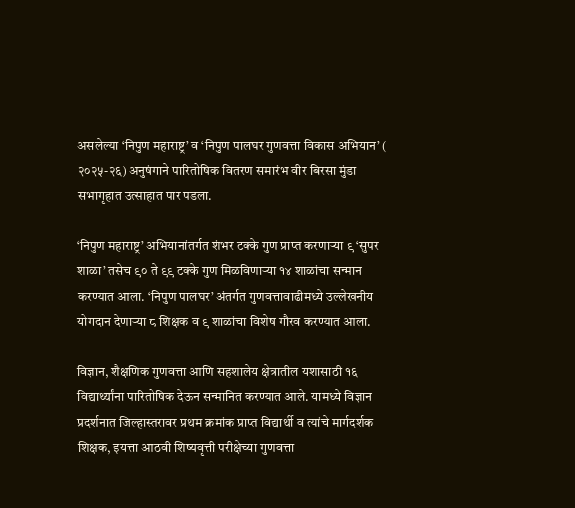असलेल्या ‘निपुण महाराष्ट्र’ व ‘निपुण पालघर गुणवत्ता विकास अभियान’ ( २०२५-२६) अनुषंगाने पारितोषिक वितरण समारंभ वीर बिरसा मुंडा सभागृहात उत्साहात पार पडला.

‘निपुण महाराष्ट्र’ अभियानांतर्गत शंभर टक्के गुण प्राप्त करणाऱ्या ९ ‘सुपर शाळा’ तसेच ९० ते ९९ टक्के गुण मिळविणाऱ्या १४ शाळांचा सन्मान करण्यात आला. ‘निपुण पालघर’ अंतर्गत गुणवत्तावाढीमध्ये उल्लेखनीय योगदान देणाऱ्या ८ शिक्षक व ९ शाळांचा विशेष गौरव करण्यात आला.

विज्ञान, शैक्षणिक गुणवत्ता आणि सहशालेय क्षेत्रातील यशासाठी १६ विद्यार्थ्यांना पारितोषिक देऊन सन्मानित करण्यात आले. यामध्ये विज्ञान प्रदर्शनात जिल्हास्तरावर प्रथम क्रमांक प्राप्त विद्यार्थी व त्यांचे मार्गदर्शक शिक्षक, इयत्ता आठवी शिष्यवृत्ती परीक्षेच्या गुणवत्ता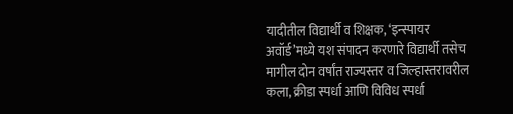यादीतील विद्यार्थी व शिक्षक, ‘इन्स्पायर अवॉर्ड’मध्ये यश संपादन करणारे विद्यार्थी तसेच मागील दोन वर्षांत राज्यस्तर व जिल्हास्तरावरील कला, क्रीडा स्पर्धा आणि विविध स्पर्धा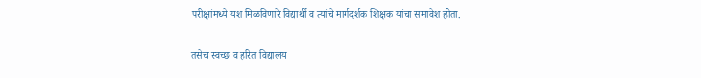परीक्षांमध्ये यश मिळविणारे विद्यार्थी व त्यांचे मार्गदर्शक शिक्षक यांचा समावेश होता.

तसेच स्वच्छ व हरित विद्यालय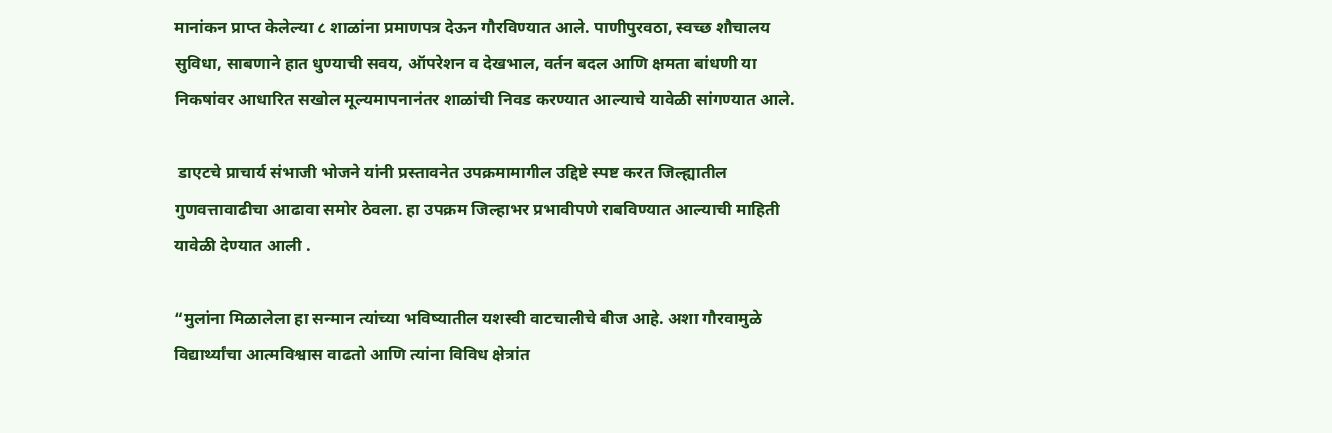मानांकन प्राप्त केलेल्या ८ शाळांना प्रमाणपत्र देऊन गौरविण्यात आले. पाणीपुरवठा, स्वच्छ शौचालय सुविधा, साबणाने हात धुण्याची सवय, ऑपरेशन व देखभाल, वर्तन बदल आणि क्षमता बांधणी या निकषांवर आधारित सखोल मूल्यमापनानंतर शाळांची निवड करण्यात आल्याचे यावेळी सांगण्यात आले.

 डाएटचे प्राचार्य संभाजी भोजने यांनी प्रस्तावनेत उपक्रमामागील उद्दिष्टे स्पष्ट करत जिल्ह्यातील गुणवत्तावाढीचा आढावा समोर ठेवला. हा उपक्रम जिल्हाभर प्रभावीपणे राबविण्यात आल्याची माहिती यावेळी देण्यात आली .

“मुलांना मिळालेला हा सन्मान त्यांच्या भविष्यातील यशस्वी वाटचालीचे बीज आहे. अशा गौरवामुळे विद्यार्थ्यांचा आत्मविश्वास वाढतो आणि त्यांना विविध क्षेत्रांत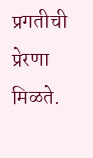प्रगतीची प्रेरणा मिळते.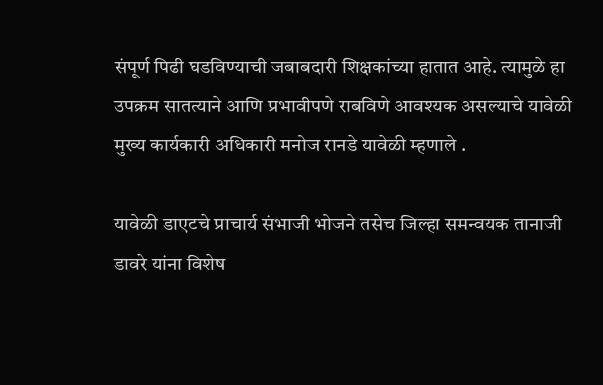संपूर्ण पिढी घडविण्याची जबाबदारी शिक्षकांच्या हातात आहे. त्यामुळे हा उपक्रम सातत्याने आणि प्रभावीपणे राबविणे आवश्यक असल्याचे यावेळी मुख्य कार्यकारी अधिकारी मनोज रानडे यावेळी म्हणाले .

यावेळी डाएटचे प्राचार्य संभाजी भोजने तसेच जिल्हा समन्वयक तानाजी डावरे यांना विशेष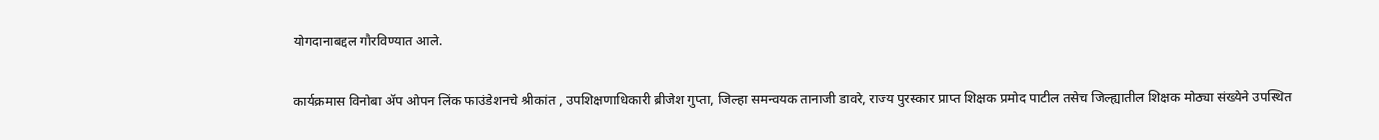योगदानाबद्दल गौरविण्यात आले.

कार्यक्रमास विनोबा ॲप ओपन लिंक फाउंडेशनचे श्रीकांत , उपशिक्षणाधिकारी ब्रीजेश गुप्ता, जिल्हा समन्वयक तानाजी डावरे, राज्य पुरस्कार प्राप्त शिक्षक प्रमोद पाटील तसेच जिल्ह्यातील शिक्षक मोठ्या संख्येने उपस्थित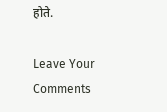होते.

Leave Your Comments